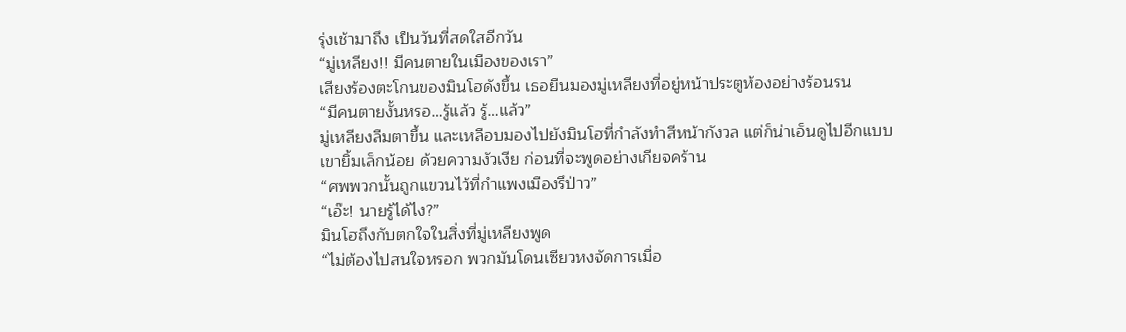รุ่งเช้ามาถึง เป็นวันที่สดใสอีกวัน
“มู่เหลียง!! มีคนตายในเมืองของเรา”
เสียงร้องตะโกนของมินโฮดังขึ้น เธอยืนมองมู่เหลียงที่อยู่หน้าประตูห้องอย่างร้อนรน
“มีคนตายงั้นหรอ…รู้แล้ว รู้…แล้ว”
มู่เหลียงลืมตาขึ้น และเหลือบมองไปยังมินโฮที่กำลังทำสีหน้ากังวล แต่ก็น่าเอ็นดูไปอีกแบบ
เขายิ้มเล็กน้อย ด้วยความงัวเงีย ก่อนที่จะพูดอย่างเกียจคร้าน
“ศพพวกนั้นถูกแขวนไว้ที่กำแพงเมืองรึป่าว”
“เอ๊ะ! นายรู้ได้ไง?”
มินโฮถึงกับตกใจในสิ่งที่มู่เหลียงพูด
“ไม่ต้องไปสนใจหรอก พวกมันโดนเซียวหงจัดการเมื่อ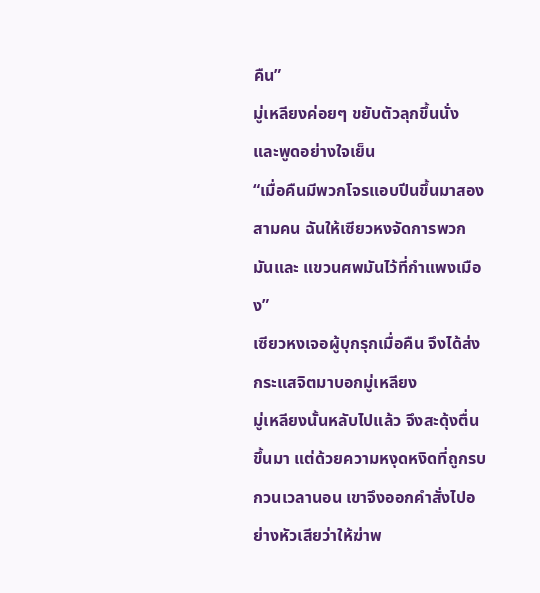คืน”
มู่เหลียงค่อยๆ ขยับตัวลุกขึ้นนั่ง และพูดอย่างใจเย็น
“เมื่อคืนมีพวกโจรแอบปีนขึ้นมาสองสามคน ฉันให้เซียวหงจัดการพวกมันและ แขวนศพมันไว้ที่กำแพงเมือง”
เซียวหงเจอผู้บุกรุกเมื่อคืน จึงได้ส่งกระแสจิตมาบอกมู่เหลียง
มู่เหลียงนั้นหลับไปแล้ว จึงสะดุ้งตื่นขึ้นมา แต่ด้วยความหงุดหงิดที่ถูกรบกวนเวลานอน เขาจึงออกคำสั่งไปอย่างหัวเสียว่าให้ฆ่าพ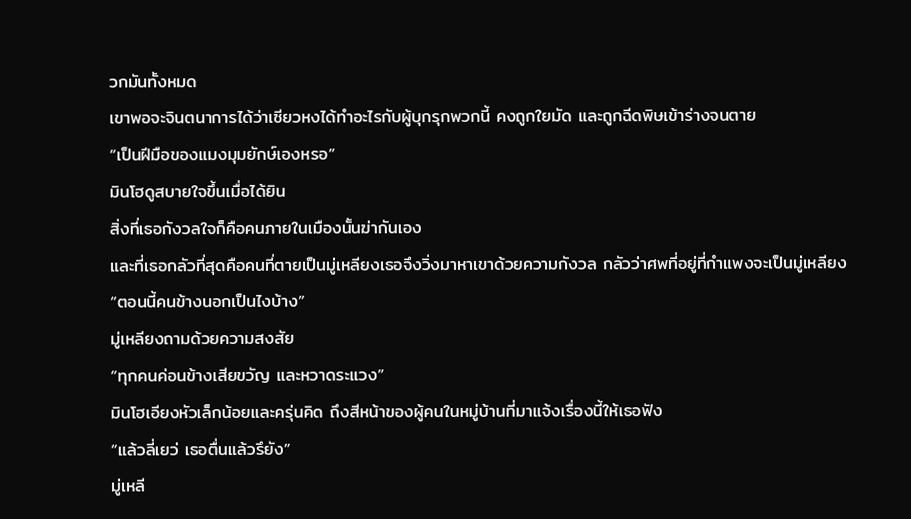วกมันทั้งหมด
เขาพอจะจินตนาการได้ว่าเซียวหงได้ทำอะไรกับผู้บุกรุกพวกนี้ คงถูกใยมัด และถูกฉีดพิษเข้าร่างจนตาย
“เป็นฝีมือของแมงมุมยักษ์เองหรอ”
มินโฮดูสบายใจขึ้นเมื่อได้ยิน
สิ่งที่เธอกังวลใจก็คือคนภายในเมืองนั้นฆ่ากันเอง
และที่เธอกลัวที่สุดคือคนที่ตายเป็นมู่เหลียงเธอจึงวิ่งมาหาเขาด้วยความกังวล กลัวว่าศพที่อยู่ที่กำแพงจะเป็นมู่เหลียง
“ตอนนี้คนข้างนอกเป็นไงบ้าง”
มู่เหลียงถามด้วยความสงสัย
“ทุกคนค่อนข้างเสียขวัญ และหวาดระแวง”
มินโฮเอียงหัวเล็กน้อยและครุ่นคิด ถึงสีหน้าของผู้คนในหมู่บ้านที่มาแจ้งเรื่องนี้ให้เธอฟัง
“แล้วลี่เยว่ เธอตื่นแล้วรึยัง”
มู่เหลี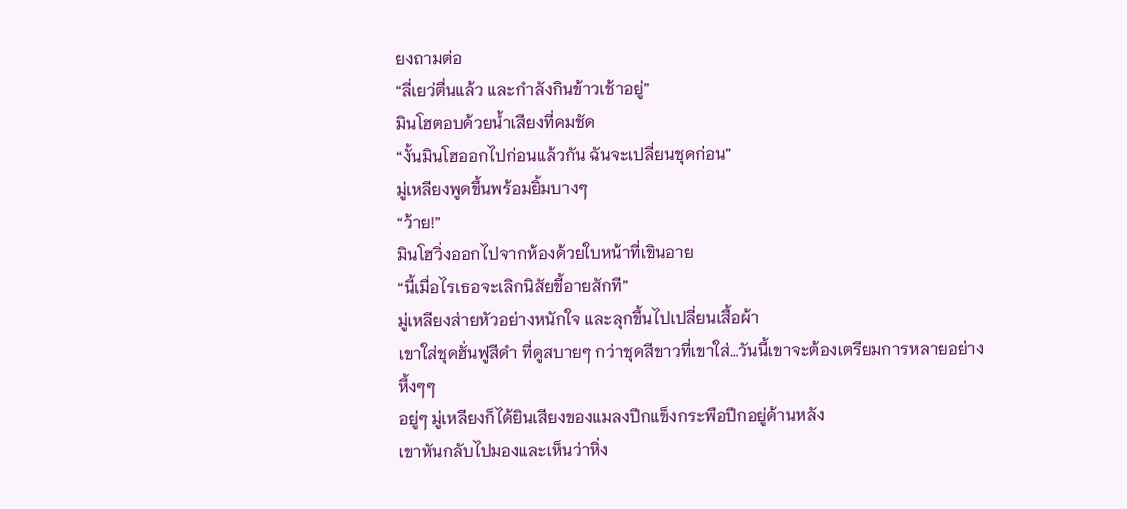ยงถามต่อ
“ลี่เยว่ตื่นแล้ว และกำลังกินข้าวเช้าอยู่”
มินโฮตอบด้วยน้ำเสียงที่คมชัด
“งั้นมินโฮออกไปก่อนแล้วกัน ฉันจะเปลี่ยนชุดก่อน”
มู่เหลียงพูดขึ้นพร้อมยิ้มบางๆ
“ว้าย!”
มินโฮวิ่งออกไปจากห้องด้วยใบหน้าที่เขินอาย
“นี้เมื่อไรเธอจะเลิกนิสัยขี้อายสักที”
มู่เหลียงส่ายหัวอย่างหนักใจ และลุกขึ้นไปเปลี่ยนเสื้อผ้า
เขาใส่ชุดฮั่นฟูสีดำ ที่ดูสบายๆ กว่าชุดสีขาวที่เขาใส่…วันนี้เขาจะต้องเตรียมการหลายอย่าง
หึ้งๆๆ
อยู่ๆ มู่เหลียงก็ได้ยินเสียงของแมลงปีกแข็งกระพือปีกอยู่ด้านหลัง
เขาหันกลับไปมองและเห็นว่าหิ่ง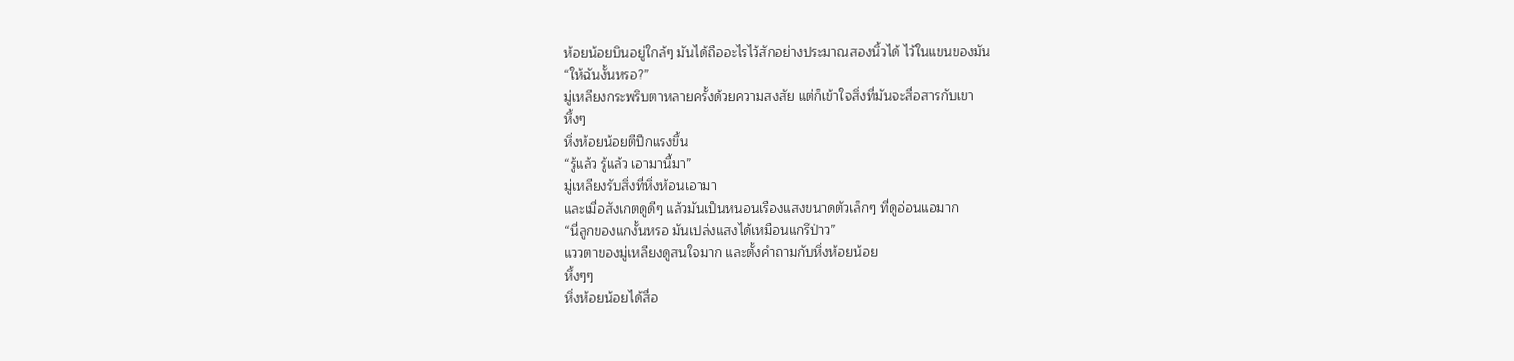ห้อยน้อยบินอยู่ใกล้ๆ มันได้ถืออะไรไว้สักอย่างประมาณสองนิ้วได้ ไว้ในแขนของมัน
“ให้ฉันงั้นหรอ?”
มู่เหลียงกระพริบตาหลายครั้งด้วยความสงสัย แต่ก็เข้าใจสิ่งที่มันจะสื่อสารกับเขา
หึ้งๆ
หิ่งห้อยน้อยตีปีกแรงขึ้น
“รู้แล้ว รู้แล้ว เอามานี้มา”
มู่เหลียงรับสิ่งที่หิ่งห้อนเอามา
และเมื่อสังเกตดูดีๆ แล้วมันเป็นหนอนเรืองแสงขนาดตัวเล็กๆ ที่ดูอ่อนแอมาก
“นี่ลูกของแกงั้นหรอ มันเปล่งแสงได้เหมือนแกรึป่าว”
แววตาของมู่เหลียงดูสนใจมาก และตั้งคำถามกับหิ่งห้อยน้อย
หึ้งๆๆ
หิ่งห้อยน้อยได้สื่อ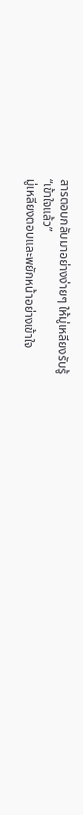สารตอบกลับมาอย่างง่ายๆ ให้มู่เหลียงรับรู้
“เข้าใจแล้ว”
มู่เหลียงตอบและพยักหน้าอย่างเข้าใจ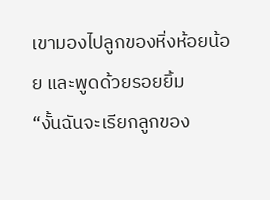เขามองไปลูกของหิ่งห้อยน้อย และพูดด้วยรอยยิ้ม
“งั้นฉันจะเรียกลูกของ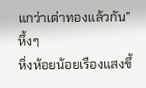แกว่าเต่าทองแล้วกัน”
หึ้งๆ
หิ่งห้อยน้อยเรืองแสงขึ้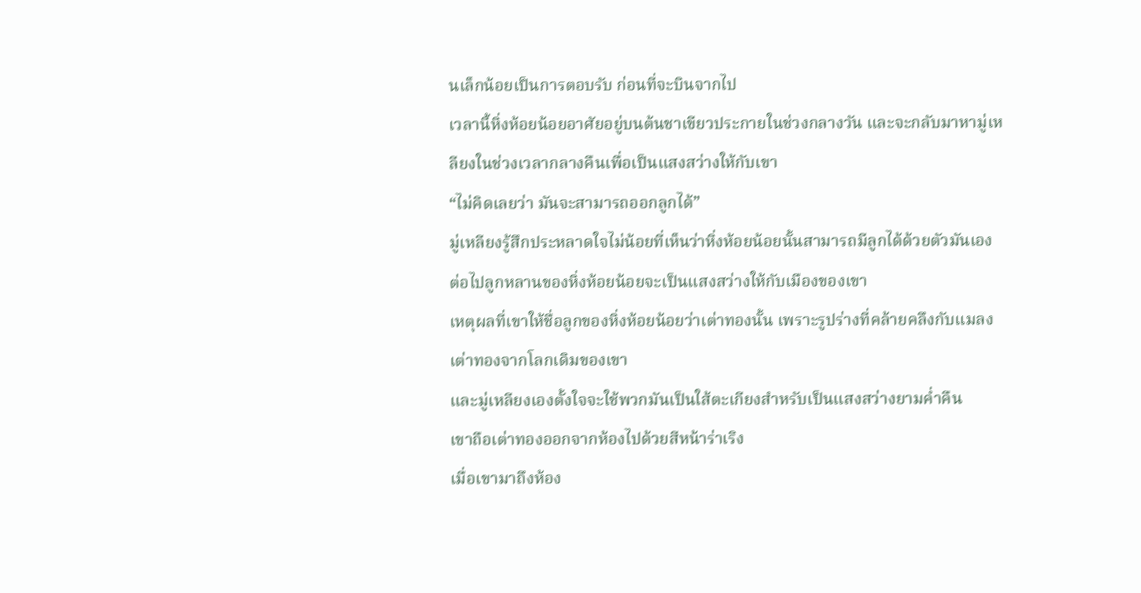นเล็กน้อยเป็นการตอบรับ ก่อนที่จะบินจากไป
เวลานี้หิ่งห้อยน้อยอาศัยอยู่บนต้นชาเขียวประกายในช่วงกลางวัน และจะกลับมาหามู่เหลียงในช่วงเวลากลางคืนเพื่อเป็นแสงสว่างให้กับเขา
“ไม่คิดเลยว่า มันจะสามารถออกลูกได้”
มู่เหลียงรู้สึกประหลาดใจไม่น้อยที่เห็นว่าหิ่งห้อยน้อยนั้นสามารถมีลูกได้ด้วยตัวมันเอง
ต่อไปลูกหลานของหิ่งห้อยน้อยจะเป็นแสงสว่างให้กับเมืองของเขา
เหตุผลที่เขาให้ชื่อลูกของหิ่งห้อยน้อยว่าเต่าทองนั้น เพราะรูปร่างที่คล้ายคลึงกับแมลงเต่าทองจากโลกเดิมของเขา
และมู่เหลียงเองตั้งใจจะใช้พวกมันเป็นใส้ตะเกียงสำหรับเป็นแสงสว่างยามค่ำคืน
เขาถือเต่าทองออกจากห้องไปด้วยสีหน้าร่าเริง
เมื่อเขามาถึงห้อง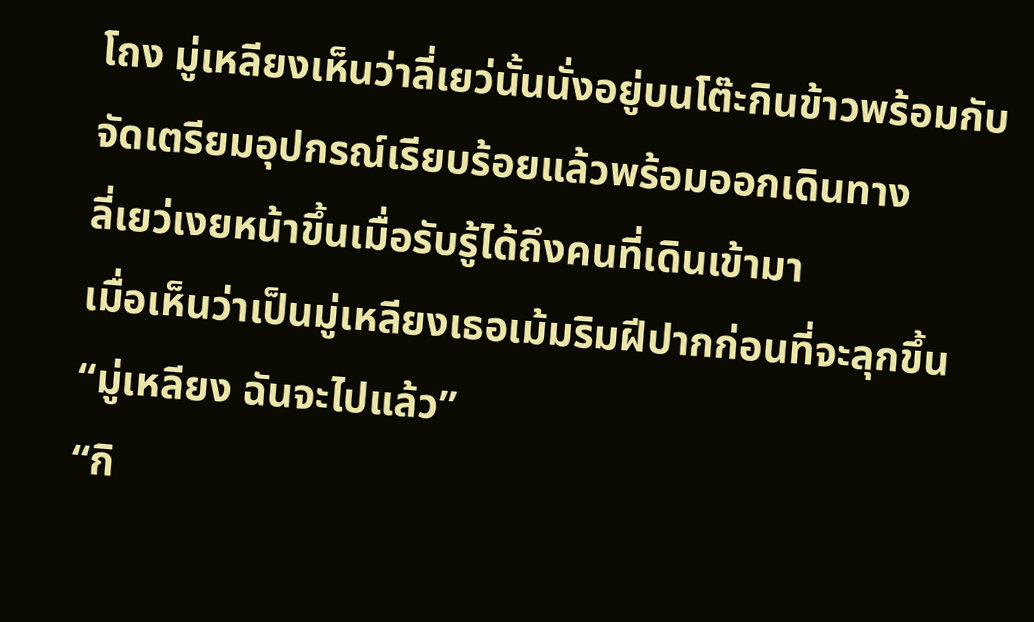โถง มู่เหลียงเห็นว่าลี่เยว่นั้นนั่งอยู่บนโต๊ะกินข้าวพร้อมกับจัดเตรียมอุปกรณ์เรียบร้อยแล้วพร้อมออกเดินทาง
ลี่เยว่เงยหน้าขึ้นเมื่อรับรู้ได้ถึงคนที่เดินเข้ามา
เมื่อเห็นว่าเป็นมู่เหลียงเธอเม้มริมฝีปากก่อนที่จะลุกขึ้น
“มู่เหลียง ฉันจะไปแล้ว”
“กิ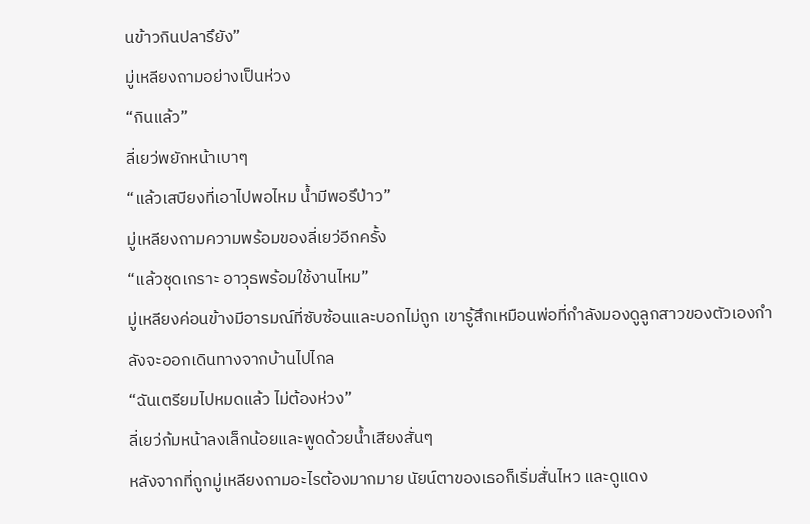นข้าวกินปลารึยัง”
มู่เหลียงถามอย่างเป็นห่วง
“กินแล้ว”
ลี่เยว่พยักหน้าเบาๆ
“แล้วเสบียงที่เอาไปพอไหม น้ำมีพอรึป่าว”
มู่เหลียงถามความพร้อมของลี่เยว่อีกครั้ง
“แล้วชุดเกราะ อาวุธพร้อมใช้งานไหม”
มู่เหลียงค่อนข้างมีอารมณ์ที่ซับซ้อนและบอกไม่ถูก เขารู้สึกเหมือนพ่อที่กำลังมองดูลูกสาวของตัวเองกำลังจะออกเดินทางจากบ้านไปไกล
“ฉันเตรียมไปหมดแล้ว ไม่ต้องห่วง”
ลี่เยว่ก้มหน้าลงเล็กน้อยและพูดด้วยน้ำเสียงสั่นๆ
หลังจากที่ถูกมู่เหลียงถามอะไรต้องมากมาย นัยน์ตาของเธอก็เริ่มสั่นไหว และดูแดง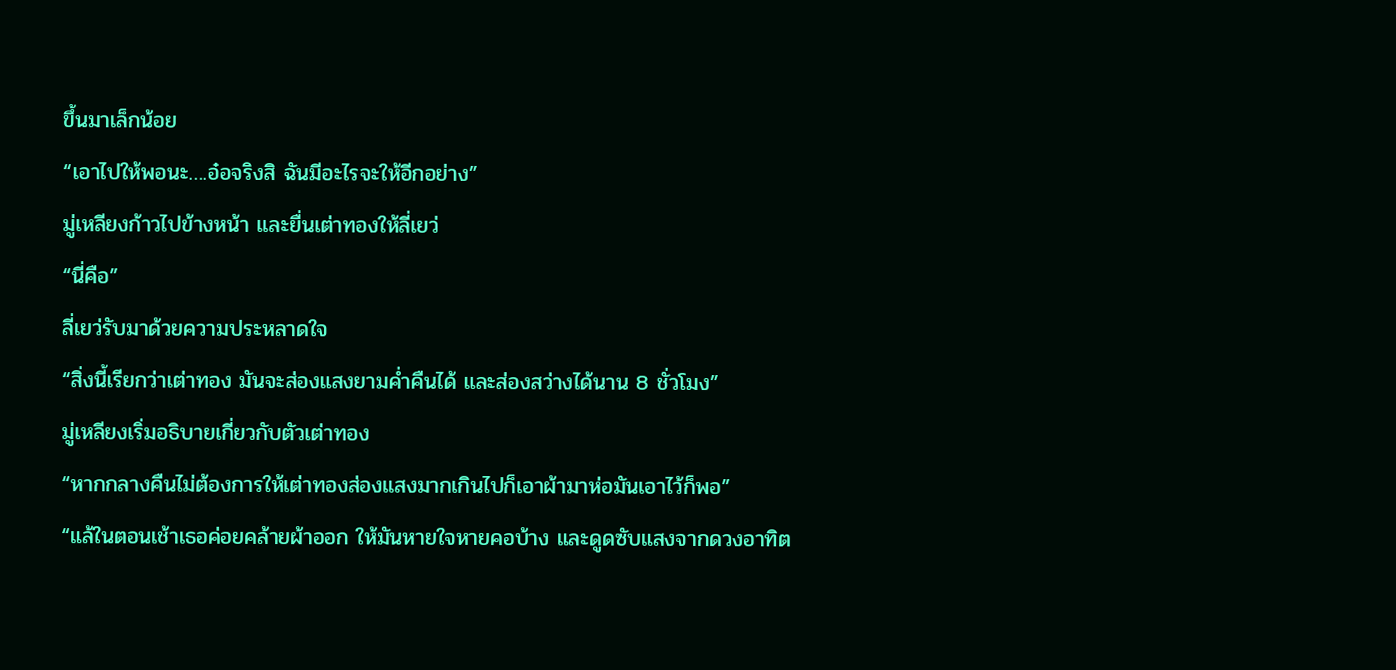ขึ้นมาเล็กน้อย
“เอาไปให้พอนะ….อ๋อจริงสิ ฉันมีอะไรจะให้อีกอย่าง”
มู่เหลียงก้าวไปข้างหน้า และยื่นเต่าทองให้ลี่เยว่
“นี่คือ”
ลี่เยว่รับมาด้วยความประหลาดใจ
“สิ่งนี้เรียกว่าเต่าทอง มันจะส่องแสงยามค่ำคืนได้ และส่องสว่างได้นาน 8 ชั่วโมง”
มู่เหลียงเริ่มอธิบายเกี่ยวกับตัวเต่าทอง
“หากกลางคืนไม่ต้องการให้เต่าทองส่องแสงมากเกินไปก็เอาผ้ามาห่อมันเอาไว้ก็พอ”
“แล้ในตอนเช้าเธอค่อยคล้ายผ้าออก ให้มันหายใจหายคอบ้าง และดูดซับแสงจากดวงอาทิต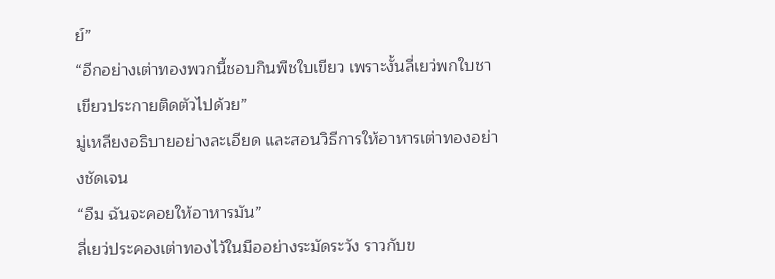ย์”
“อีกอย่างเต่าทองพวกนี้ชอบกินพืชใบเขียว เพราะงั้นลี่เยว่พกใบชาเขียวประกายติดตัวไปด้วย”
มู่เหลียงอธิบายอย่างละเอียด และสอนวิธีการให้อาหารเต่าทองอย่างชัดเจน
“อืม ฉันจะคอยให้อาหารมัน”
ลี่เยว่ประคองเต่าทองไว้ในมืออย่างระมัดระวัง ราวกับข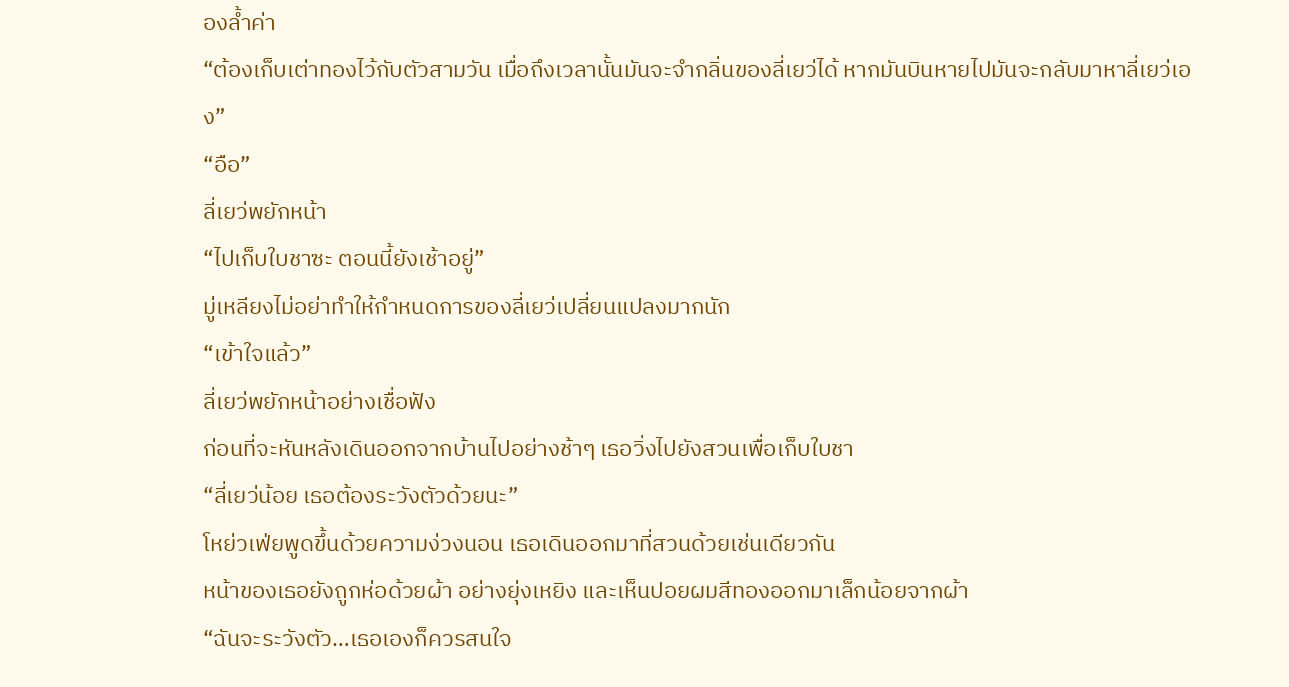องล้ำค่า
“ต้องเก็บเต่าทองไว้กับตัวสามวัน เมื่อถึงเวลานั้นมันจะจำกลิ่นของลี่เยว่ได้ หากมันบินหายไปมันจะกลับมาหาลี่เยว่เอง”
“อือ”
ลี่เยว่พยักหน้า
“ไปเก็บใบชาซะ ตอนนี้ยังเช้าอยู่”
มู่เหลียงไม่อย่าทำให้กำหนดการของลี่เยว่เปลี่ยนแปลงมากนัก
“เข้าใจแล้ว”
ลี่เยว่พยักหน้าอย่างเชื่อฟัง
ก่อนที่จะหันหลังเดินออกจากบ้านไปอย่างช้าๆ เธอวิ่งไปยังสวนเพื่อเก็บใบชา
“ลี่เยว่น้อย เธอต้องระวังตัวด้วยนะ”
โหย่วเฟ่ยพูดขึ้นด้วยความง่วงนอน เธอเดินออกมาที่สวนด้วยเช่นเดียวกัน
หน้าของเธอยังถูกห่อด้วยผ้า อย่างยุ่งเหยิง และเห็นปอยผมสีทองออกมาเล็กน้อยจากผ้า
“ฉันจะระวังตัว…เธอเองก็ควรสนใจ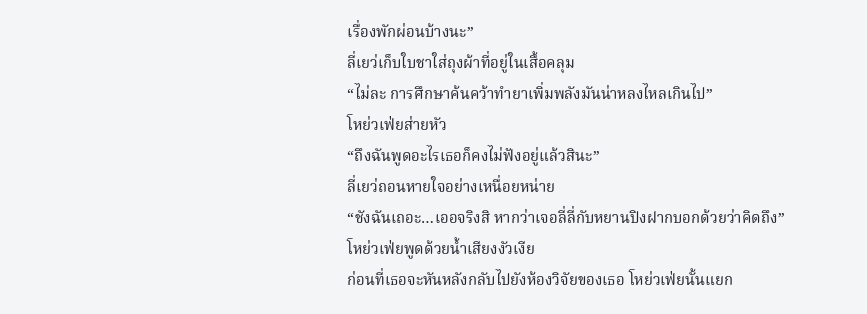เรื่องพักผ่อนบ้างนะ”
ลี่เยว่เก็บใบชาใส่ถุงผ้าที่อยู่ในเสื้อคลุม
“ไม่ละ การศึกษาค้นคว้าทำยาเพิ่มพลังมันน่าหลงไหลเกินไป”
โหย่วเฟ่ยส่ายหัว
“ถึงฉันพูดอะไรเธอก็คงไม่ฟังอยู่แล้วสินะ”
ลี่เยว่ถอนหายใจอย่างเหนื่อยหน่าย
“ชังฉันเถอะ…เออจริงสิ หากว่าเจอลี่ลี่กับหยานปิงฝากบอกด้วยว่าคิดถึง”
โหย่วเฟ่ยพูดด้วยน้ำเสียงงัวเงีย
ก่อนที่เธอจะหันหลังกลับไปยังห้องวิจัยของเธอ โหย่วเฟ่ยนั้นแยก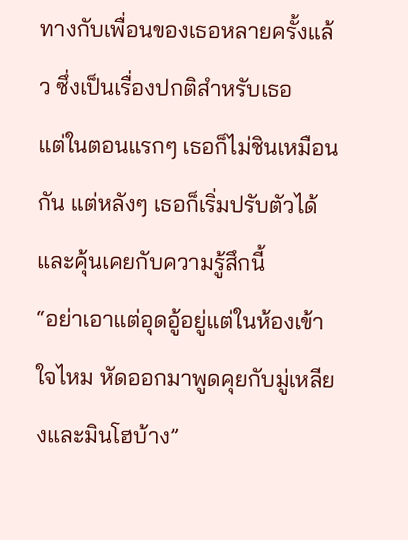ทางกับเพื่อนของเธอหลายครั้งแล้ว ซึ่งเป็นเรื่องปกติสำหรับเธอ
แต่ในตอนแรกๆ เธอก็ไม่ชินเหมือนกัน แต่หลังๆ เธอก็เริ่มปรับตัวได้ และคุ้นเคยกับความรู้สึกนี้
“อย่าเอาแต่อุดอู้อยู่แต่ในห้องเข้าใจไหม หัดออกมาพูดคุยกับมู่เหลียงและมินโฮบ้าง”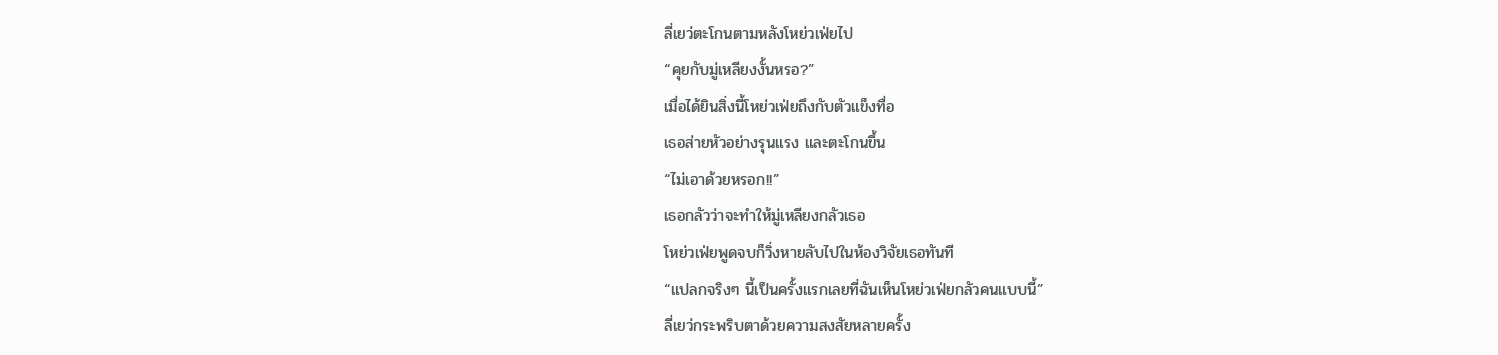ลี่เยว่ตะโกนตามหลังโหย่วเฟ่ยไป
“คุยกับมู่เหลียงงั้นหรอ?”
เมื่อได้ยินสิ่งนี้โหย่วเฟ่ยถึงกับตัวแข็งทื่อ
เธอส่ายหัวอย่างรุนแรง และตะโกนขึ้น
“ไม่เอาด้วยหรอก!!”
เธอกลัวว่าจะทำให้มู่เหลียงกลัวเธอ
โหย่วเฟ่ยพูดจบก็วิ่งหายลับไปในห้องวิจัยเธอทันที
“แปลกจริงๆ นี้เป็นครั้งแรกเลยที่ฉันเห็นโหย่วเฟ่ยกลัวคนแบบนี้”
ลี่เยว่กระพริบตาด้วยความสงสัยหลายครั้ง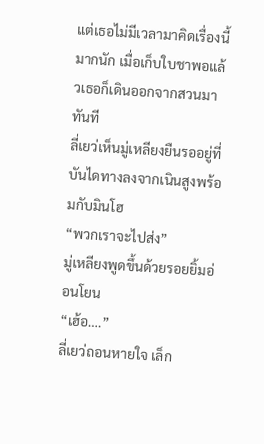แต่เธอไม่มีเวลามาคิดเรื่องนี้มากนัก เมื่อเก็บใบชาพอแล้วเธอก็เดินออกจากสวนมาทันที
ลี่เยว่เห็นมู่เหลียงยืนรออยู่ที่บันไดทางลงจากเนินสูงพร้อมกับมินโฮ
“พวกเราจะไปส่ง”
มู่เหลียงพูดขึ้นด้วยรอยยิ้มอ่อนโยน
“เฮ้อ….”
ลี่เยว่ถอนหายใจ เล็ก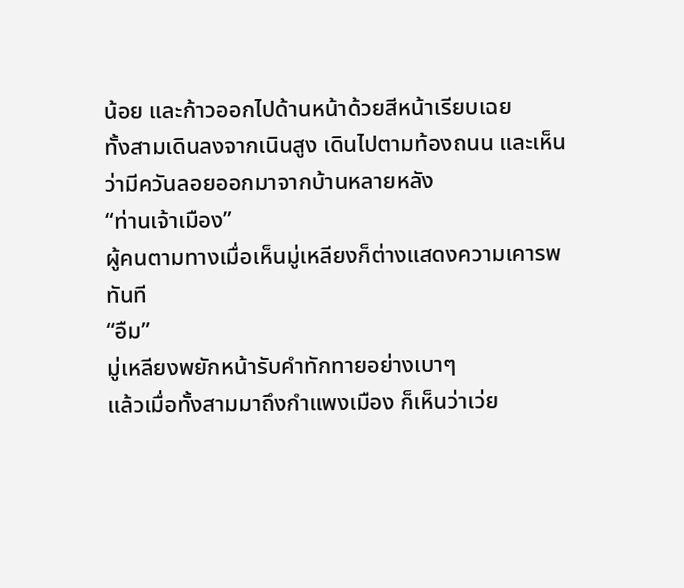น้อย และก้าวออกไปด้านหน้าด้วยสีหน้าเรียบเฉย
ทั้งสามเดินลงจากเนินสูง เดินไปตามท้องถนน และเห็นว่ามีควันลอยออกมาจากบ้านหลายหลัง
“ท่านเจ้าเมือง”
ผู้คนตามทางเมื่อเห็นมู่เหลียงก็ต่างแสดงความเคารพทันที
“อืม”
มู่เหลียงพยักหน้ารับคำทักทายอย่างเบาๆ
แล้วเมื่อทั้งสามมาถึงกำแพงเมือง ก็เห็นว่าเว่ย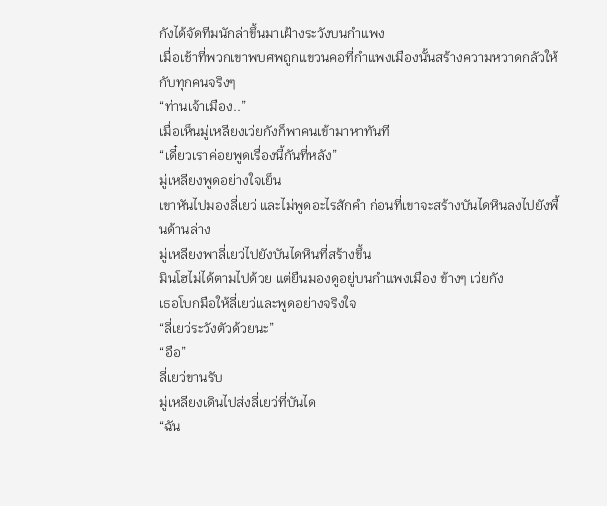กังได้จัดทีมนักล่าขึ้นมาเฝ้างระวังบนกำแพง
เมื่อเช้าที่พวกเขาพบศพถูกแขวนคอที่กำแพงเมืองนั้นสร้างความหวาดกลัวให้กับทุกคนจริงๆ
“ท่านเจ้าเมือง..”
เมื่อเห็นมู่เหลียงเว่ยกังก็พาคนเข้ามาหาทันที
“เดี๋ยวเราค่อยพูดเรื่องนี้กันที่หลัง”
มู่เหลียงพูดอย่างใจเย็น
เขาหันไปมองลี่เยว่ และไม่พูดอะไรสักคำ ก่อนที่เขาจะสร้างบันไดหินลงไปยังพื้นด้านล่าง
มู่เหลียงพาลี่เยว่ไปยังบันไดหินที่สร้างขึ้น
มินโฮไม่ได้ตามไปด้วย แต่ยืนมองดูอยู่บนกำแพงเมือง ข้างๆ เว่ยกัง
เธอโบกมือให้ลี่เยว่และพูดอย่างจริงใจ
“ลี่เยว่ระวังตัวด้วยนะ”
“อือ”
ลี่เยว่ขานรับ
มู่เหลียงเดินไปส่งลี่เยว่ที่บันได
“ฉัน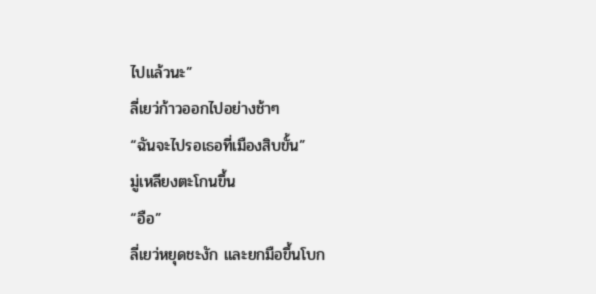ไปแล้วนะ”
ลี่เยว่ก้าวออกไปอย่างช้าๆ
“ฉันจะไปรอเธอที่เมืองสิบขั้น”
มู่เหลียงตะโกนขึ้น
“อือ”
ลี่เยว่หยุดชะงัก และยกมือขึ้นโบก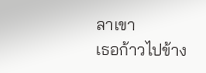ลาเขา
เธอก้าวไปข้าง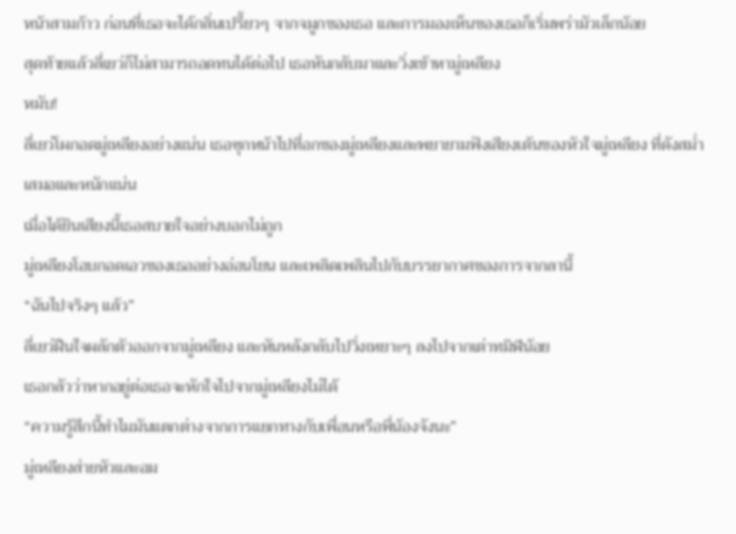หน้าสามก้าว ก่อนที่เธอจะได้กลิ่นเปรี้ยวๆ จากจมูกของเธอ และการมองเห็นของเธอก็เริ่มพร่ามัวเล็กน้อย
สุดท้ายแล้วลี่เยว่ก็ไม่สามารถอดทนได้ต่อไป เธอหันกลับมาและวิ่งเข้าหามู่เหลียง
หมับ!
ลี่เยว่โผกอดมู่เหลียงอย่างแน่น เธอซุกหน้าไปที่อกของมู่เหลียงและพยายามฟังเสียงเต้นของหัวใจมู่เหลียง ที่ดังสม่ำเสมอและหนักแน่น
เมื่อได้ยินเสียงนี้เธอสบายใจอย่างบอกไม่ถูก
มู่เหลียงโอบกอดเอวของเธออย่างอ่อนโยน และเพลิดเพลินไปกับบรรยากาศของการจากลานี้
“ฉันไปจริงๆ แล้ว”
ลี่เยว่ฝืนใจผลักตัวออกจากมู่เหลียง และหันหลังกลับไปวิ่งเหยาะๆ ลงไปจากเต่าทมิฬน้อย
เธอกลัวว่าหากอยู่ต่อเธอจะหักใจไปจากมู่เหลียงไม่ได้
“ความรู้สึกนี้ทำไมมันแตกต่างจากการแยกทางกับเพื่อนหรือพี่น้องจังนะ”
มู่เหลียงส่ายหัวและอม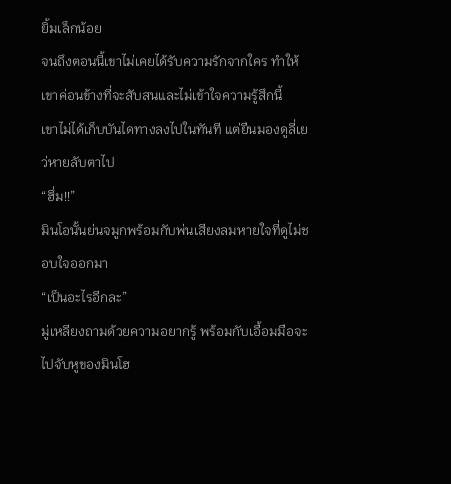ยิ้มเล็กน้อย
จนถึงตอนนี้เขาไม่เคยได้รับความรักจากใคร ทำให้เขาค่อนข้างที่จะสับสนและไม่เข้าใจความรู้สึกนี้
เขาไม่ได้เก็บบันไดทางลงไปในทันที แต่ยืนมองดูลี่เยว่หายลับตาไป
“ฮึ่ม!!”
มินโอนั้นย่นจมูกพร้อมกับพ่นเสียงลมหายใจที่ดูไม่ชอบใจออกมา
“เป็นอะไรอีกละ”
มู่เหลียงถามด้วยความอยากรู้ พร้อมกับเอื้อมมือจะไปจับหูของมินโฮ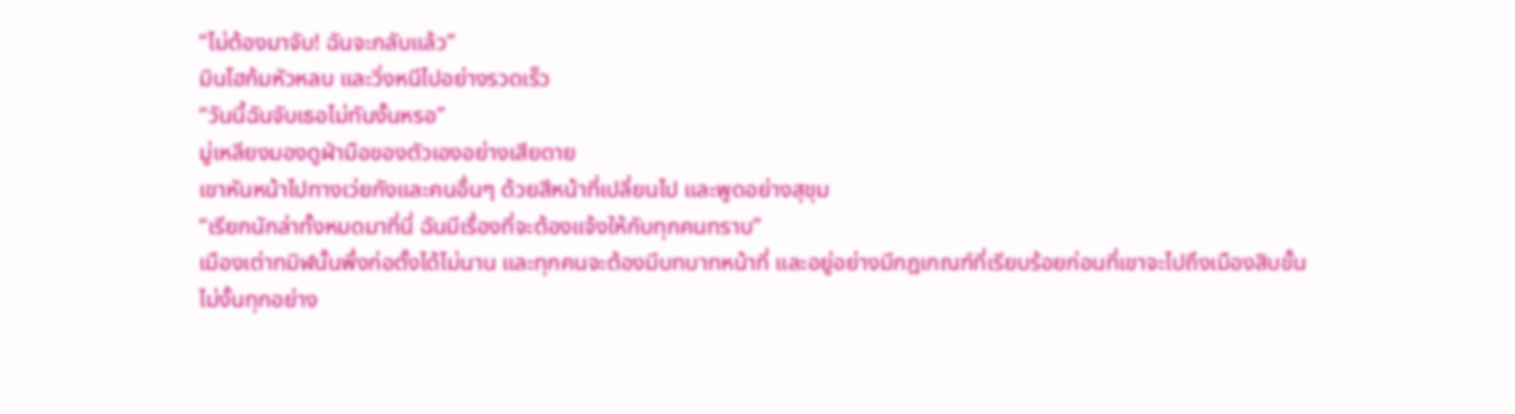“ไม่ต้องมาจับ! ฉันจะกลับแล้ว”
มินโฮก้มหัวหลบ และวิ่งหนีไปอย่างรวดเร็ว
“วันนี้ฉันจับเธอไม่ทันงั้นหรอ”
มู่เหลียงมองดูฝ่ามือของตัวเองอย่างเสียดาย
เขาหันหน้าไปทางเว่ยกังและคนอื่นๆ ด้วยสีหน้าที่เปลี่ยนไป และพูดอย่างสุขุม
“เรียกนักล่าทั้งหมดมาที่นี่ ฉันมีเรื่องที่จะต้องแจ้งให้กับทุกคนทราบ”
เมืองเต่าทมิฬนั้นพึ่งก่อตั้งได้ไม่นาน และทุกคนจะต้องมีบทบาทหน้าที่ และอยู่อย่างมีกฎเกณฑ์ที่เรียบร้อยก่อนที่เขาจะไปถึงเมืองสิบขั้น
ไม่งั้นทุกอย่าง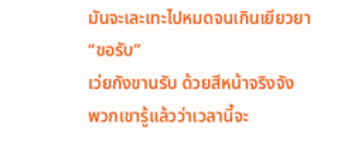มันจะเละเทะไปหมดจนเกินเยียวยา
“ขอรับ”
เว่ยกังขานรับ ด้วยสีหน้าจริงจัง
พวกเขารู้แล้วว่าเวลานี้จะ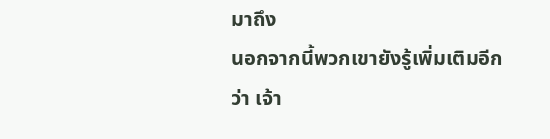มาถึง
นอกจากนี้พวกเขายังรู้เพิ่มเติมอีกว่า เจ้า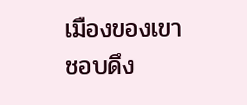เมืองของเขาชอบดึง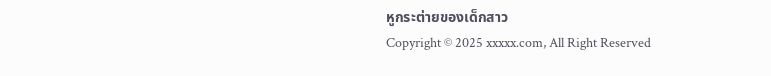หูกระต่ายของเด็กสาว
Copyright © 2025 xxxxx.com, All Right Reserved